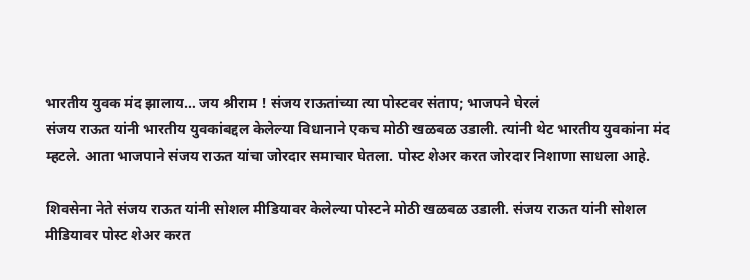भारतीय युवक मंद झालाय… जय श्रीराम ! संजय राऊतांच्या त्या पोस्टवर संताप; भाजपने घेरलं
संजय राऊत यांनी भारतीय युवकांबद्दल केलेल्या विधानाने एकच मोठी खळबळ उडाली. त्यांनी थेट भारतीय युवकांना मंद म्हटले. आता भाजपाने संजय राऊत यांचा जोरदार समाचार घेतला. पोस्ट शेअर करत जोरदार निशाणा साधला आहे.

शिवसेना नेते संजय राऊत यांनी सोशल मीडियावर केलेल्या पोस्टने मोठी खळबळ उडाली. संजय राऊत यांनी सोशल मीडियावर पोस्ट शेअर करत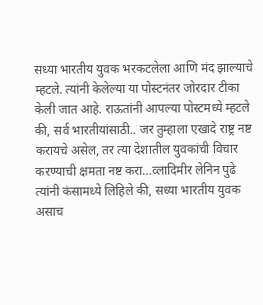सध्या भारतीय युवक भरकटलेला आणि मंद झाल्याचे म्हटले. त्यांनी केलेल्या या पोस्टनंतर जोरदार टीका केली जात आहे. राऊतांनी आपल्या पोस्टमध्ये म्हटले की, सर्व भारतीयांसाठी.. जर तुम्हाला एखादे राष्ट्र नष्ट करायचे असेल, तर त्या देशातील युवकांची विचार करण्याची क्षमता नष्ट करा…व्लादिमीर लेनिन पुढे त्यांनी कंसामध्ये लिहिले की, सध्या भारतीय युवक असाच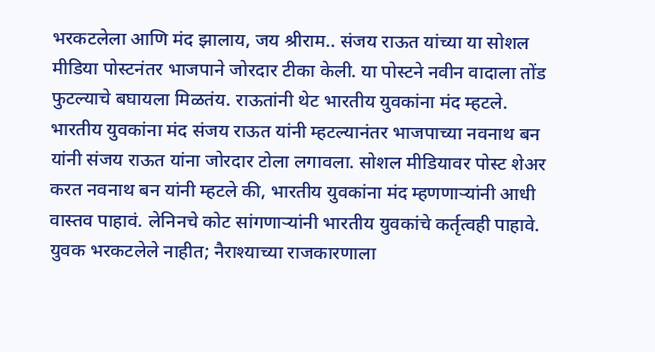भरकटलेला आणि मंद झालाय, जय श्रीराम.. संजय राऊत यांच्या या सोशल मीडिया पोस्टनंतर भाजपाने जोरदार टीका केली. या पोस्टने नवीन वादाला तोंड फुटल्याचे बघायला मिळतंय. राऊतांनी थेट भारतीय युवकांना मंद म्हटले.
भारतीय युवकांना मंद संजय राऊत यांनी म्हटल्यानंतर भाजपाच्या नवनाथ बन यांनी संजय राऊत यांना जोरदार टोला लगावला. सोशल मीडियावर पोस्ट शेअर करत नवनाथ बन यांनी म्हटले की, भारतीय युवकांना मंद म्हणणाऱ्यांनी आधी वास्तव पाहावं. लेनिनचे कोट सांगणाऱ्यांनी भारतीय युवकांचे कर्तृत्वही पाहावे. युवक भरकटलेले नाहीत; नैराश्याच्या राजकारणाला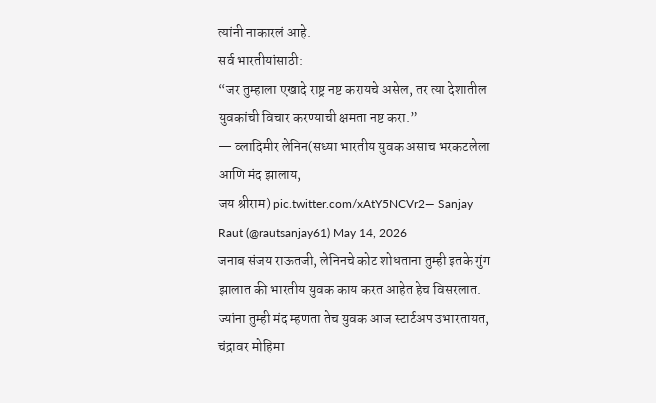त्यांनी नाकारलं आहे.
सर्व भारतीयांसाठी:
“जर तुम्हाला एखादे राष्ट्र नष्ट करायचे असेल, तर त्या देशातील युवकांची विचार करण्याची क्षमता नष्ट करा.”
— व्लादिमीर लेनिन(सध्या भारतीय युवक असाच भरकटलेला आणि मंद झालाय,
जय श्रीराम) pic.twitter.com/xAtY5NCVr2— Sanjay Raut (@rautsanjay61) May 14, 2026
जनाब संजय राऊतजी, लेनिनचे कोट शोधताना तुम्ही इतके गुंग झालात की भारतीय युवक काय करत आहेत हेच विसरलात. ज्यांना तुम्ही मंद म्हणता तेच युवक आज स्टार्टअप उभारतायत, चंद्रावर मोहिमा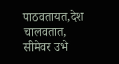पाठवतायत,देश चालवतात,
सीमेवर उभे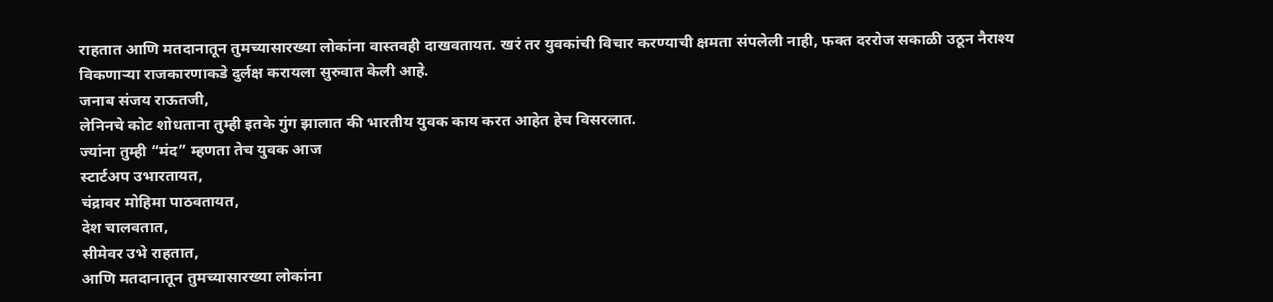राहतात आणि मतदानातून तुमच्यासारख्या लोकांना वास्तवही दाखवतायत. खरं तर युवकांची विचार करण्याची क्षमता संपलेली नाही, फक्त दररोज सकाळी उठून नैराश्य विकणाऱ्या राजकारणाकडे दुर्लक्ष करायला सुरुवात केली आहे.
जनाब संजय राऊतजी,
लेनिनचे कोट शोधताना तुम्ही इतके गुंग झालात की भारतीय युवक काय करत आहेत हेच विसरलात.
ज्यांना तुम्ही “मंद” म्हणता तेच युवक आज
स्टार्टअप उभारतायत,
चंद्रावर मोहिमा पाठवतायत,
देश चालवतात,
सीमेवर उभे राहतात,
आणि मतदानातून तुमच्यासारख्या लोकांना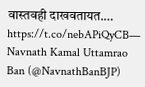वास्तवही दाखवतायत.… https://t.co/nebAPiQyCB— Navnath Kamal Uttamrao Ban (@NavnathBanBJP)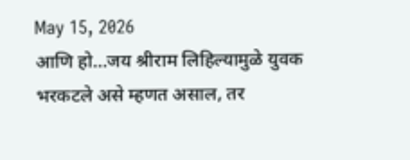May 15, 2026
आणि हो…जय श्रीराम लिहिल्यामुळे युवक भरकटले असे म्हणत असाल, तर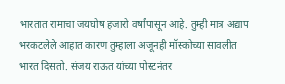भारतात रामाचा जयघोष हजारो वर्षांपासून आहे. तुम्ही मात्र अद्याप भरकटलेले आहात कारण तुम्हाला अजूनही मॉस्कोच्या सावलीत भारत दिसतो. संजय राऊत यांच्या पोस्टनंतर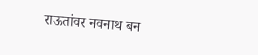राऊतांवर नवनाथ बन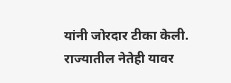यांनी जोरदार टीका केली. राज्यातील नेतेही यावर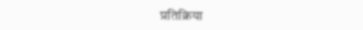प्रतिक्रिया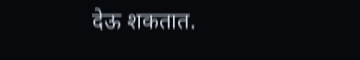देऊ शकतात.